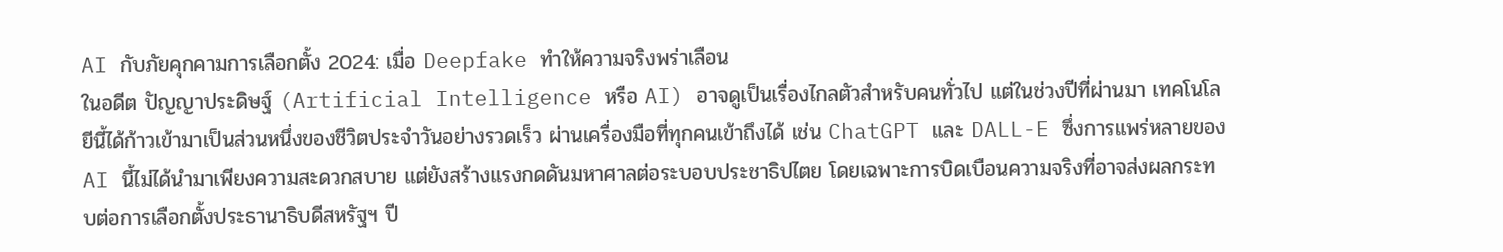AI กับภัยคุกคามการเลือกตั้ง 2024: เมื่อ Deepfake ทำให้ความจริงพร่าเลือน
ในอดีต ปัญญาประดิษฐ์ (Artificial Intelligence หรือ AI) อาจดูเป็นเรื่องไกลตัวสำหรับคนทั่วไป แต่ในช่วงปีที่ผ่านมา เทคโนโลยีนี้ได้ก้าวเข้ามาเป็นส่วนหนึ่งของชีวิตประจำวันอย่างรวดเร็ว ผ่านเครื่องมือที่ทุกคนเข้าถึงได้ เช่น ChatGPT และ DALL-E ซึ่งการแพร่หลายของ AI นี้ไม่ได้นำมาเพียงความสะดวกสบาย แต่ยังสร้างแรงกดดันมหาศาลต่อระบอบประชาธิปไตย โดยเฉพาะการบิดเบือนความจริงที่อาจส่งผลกระทบต่อการเลือกตั้งประธานาธิบดีสหรัฐฯ ปี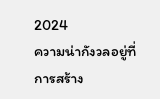2024
ความน่ากังวลอยู่ที่การสร้าง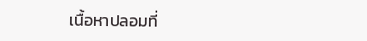เนื้อหาปลอมที่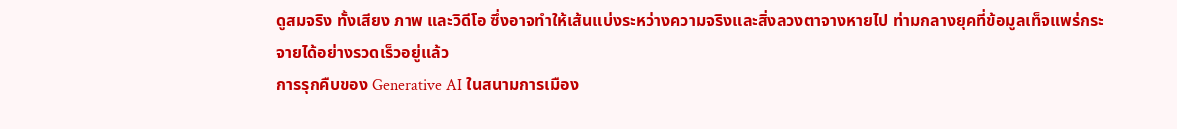ดูสมจริง ทั้งเสียง ภาพ และวิดีโอ ซึ่งอาจทำให้เส้นแบ่งระหว่างความจริงและสิ่งลวงตาจางหายไป ท่ามกลางยุคที่ข้อมูลเท็จแพร่กระจายได้อย่างรวดเร็วอยู่แล้ว
การรุกคืบของ Generative AI ในสนามการเมือง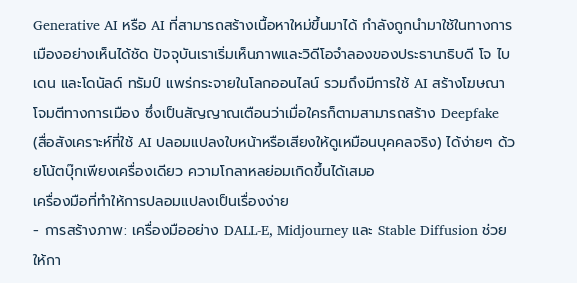Generative AI หรือ AI ที่สามารถสร้างเนื้อหาใหม่ขึ้นมาได้ กำลังถูกนำมาใช้ในทางการเมืองอย่างเห็นได้ชัด ปัจจุบันเราเริ่มเห็นภาพและวิดีโอจำลองของประธานาธิบดี โจ ไบเดน และโดนัลด์ ทรัมป์ แพร่กระจายในโลกออนไลน์ รวมถึงมีการใช้ AI สร้างโฆษณาโจมตีทางการเมือง ซึ่งเป็นสัญญาณเตือนว่าเมื่อใครก็ตามสามารถสร้าง Deepfake (สื่อสังเคราะห์ที่ใช้ AI ปลอมแปลงใบหน้าหรือเสียงให้ดูเหมือนบุคคลจริง) ได้ง่ายๆ ด้วยโน้ตบุ๊กเพียงเครื่องเดียว ความโกลาหลย่อมเกิดขึ้นได้เสมอ
เครื่องมือที่ทำให้การปลอมแปลงเป็นเรื่องง่าย
- การสร้างภาพ: เครื่องมืออย่าง DALL-E, Midjourney และ Stable Diffusion ช่วยให้กา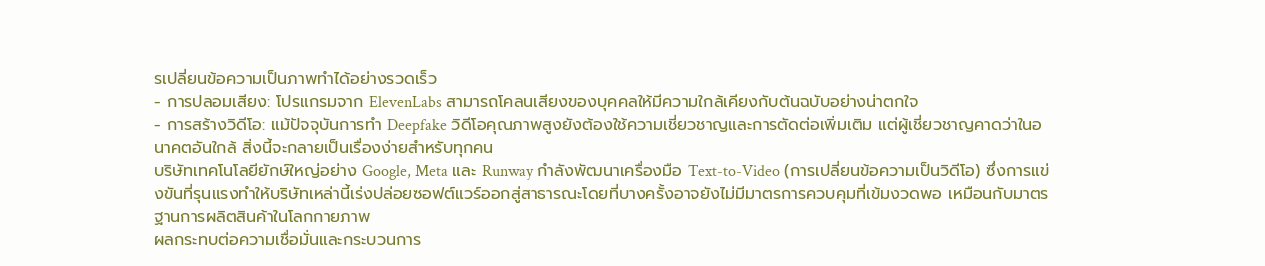รเปลี่ยนข้อความเป็นภาพทำได้อย่างรวดเร็ว
- การปลอมเสียง: โปรแกรมจาก ElevenLabs สามารถโคลนเสียงของบุคคลให้มีความใกล้เคียงกับต้นฉบับอย่างน่าตกใจ
- การสร้างวิดีโอ: แม้ปัจจุบันการทำ Deepfake วิดีโอคุณภาพสูงยังต้องใช้ความเชี่ยวชาญและการตัดต่อเพิ่มเติม แต่ผู้เชี่ยวชาญคาดว่าในอนาคตอันใกล้ สิ่งนี้จะกลายเป็นเรื่องง่ายสำหรับทุกคน
บริษัทเทคโนโลยียักษ์ใหญ่อย่าง Google, Meta และ Runway กำลังพัฒนาเครื่องมือ Text-to-Video (การเปลี่ยนข้อความเป็นวิดีโอ) ซึ่งการแข่งขันที่รุนแรงทำให้บริษัทเหล่านี้เร่งปล่อยซอฟต์แวร์ออกสู่สาธารณะโดยที่บางครั้งอาจยังไม่มีมาตรการควบคุมที่เข้มงวดพอ เหมือนกับมาตรฐานการผลิตสินค้าในโลกกายภาพ
ผลกระทบต่อความเชื่อมั่นและกระบวนการ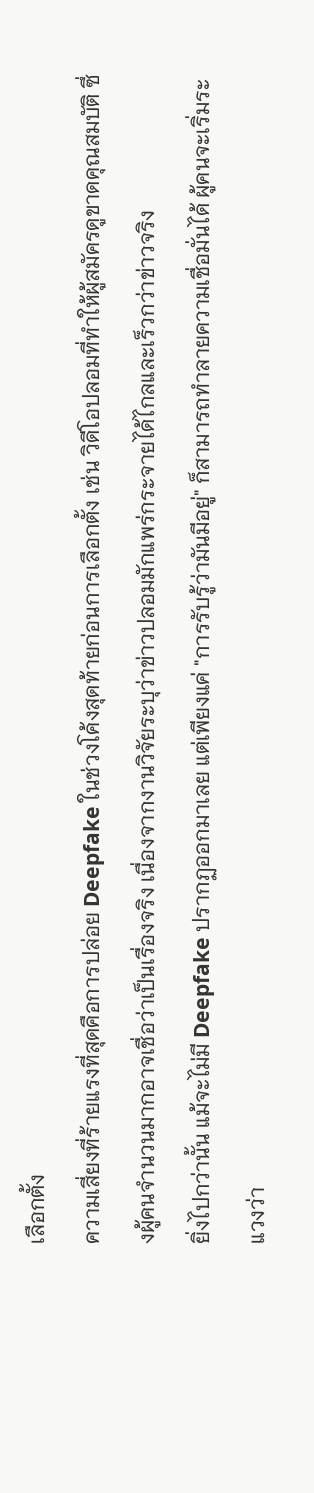เลือกตั้ง
ความเสี่ยงที่ร้ายแรงที่สุดคือการปล่อย Deepfake ในช่วงโค้งสุดท้ายก่อนการเลือกตั้ง เช่น วิดีโอปลอมที่ทำให้ผู้สมัครดูขาดคุณสมบัติ ซึ่งผู้คนจำนวนมากอาจเชื่อว่าเป็นเรื่องจริง เนื่องจากงานวิจัยระบุว่าข่าวปลอมมักแพร่กระจายได้ไกลและเร็วกว่าข่าวจริง
ยิ่งไปกว่านั้น แม้จะไม่มี Deepfake ปรากฏออกมาเลย แต่เพียงแค่ "การรับรู้ว่ามันมีอยู่" ก็สามารถทำลายความเชื่อมั่นได้ ผู้คนจะเริ่มระแวงว่า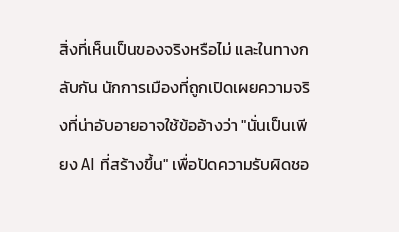สิ่งที่เห็นเป็นของจริงหรือไม่ และในทางกลับกัน นักการเมืองที่ถูกเปิดเผยความจริงที่น่าอับอายอาจใช้ข้ออ้างว่า "นั่นเป็นเพียง AI ที่สร้างขึ้น" เพื่อปัดความรับผิดชอ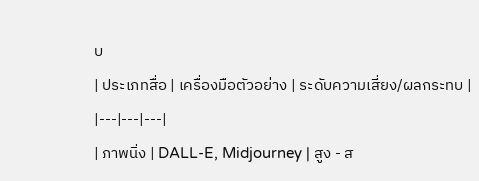บ
| ประเภทสื่อ | เครื่องมือตัวอย่าง | ระดับความเสี่ยง/ผลกระทบ |
|---|---|---|
| ภาพนิ่ง | DALL-E, Midjourney | สูง - ส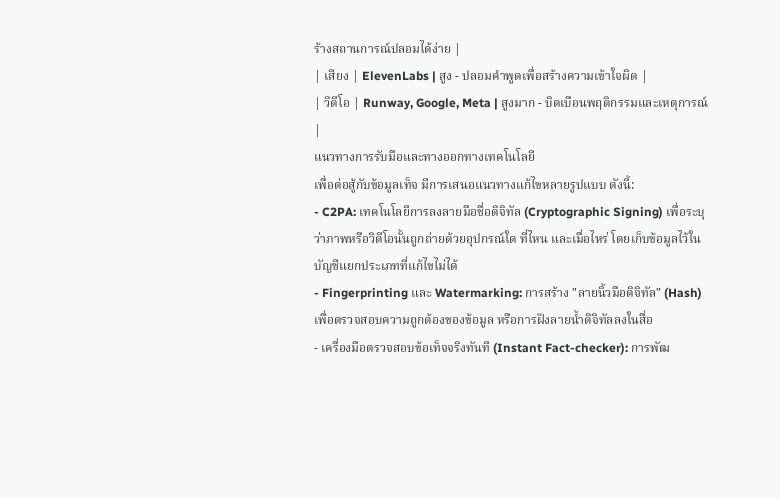ร้างสถานการณ์ปลอมได้ง่าย |
| เสียง | ElevenLabs | สูง - ปลอมคำพูดเพื่อสร้างความเข้าใจผิด |
| วิดีโอ | Runway, Google, Meta | สูงมาก - บิดเบือนพฤติกรรมและเหตุการณ์ |
แนวทางการรับมือและทางออกทางเทคโนโลยี
เพื่อต่อสู้กับข้อมูลเท็จ มีการเสนอแนวทางแก้ไขหลายรูปแบบ ดังนี้:
- C2PA: เทคโนโลยีการลงลายมือชื่อดิจิทัล (Cryptographic Signing) เพื่อระบุว่าภาพหรือวิดีโอนั้นถูกถ่ายด้วยอุปกรณ์ใด ที่ไหน และเมื่อไหร่ โดยเก็บข้อมูลไว้ในบัญชีแยกประเภทที่แก้ไขไม่ได้
- Fingerprinting และ Watermarking: การสร้าง "ลายนิ้วมือดิจิทัล" (Hash) เพื่อตรวจสอบความถูกต้องของข้อมูล หรือการฝังลายน้ำดิจิทัลลงในสื่อ
- เครื่องมือตรวจสอบข้อเท็จจริงทันที (Instant Fact-checker): การพัฒ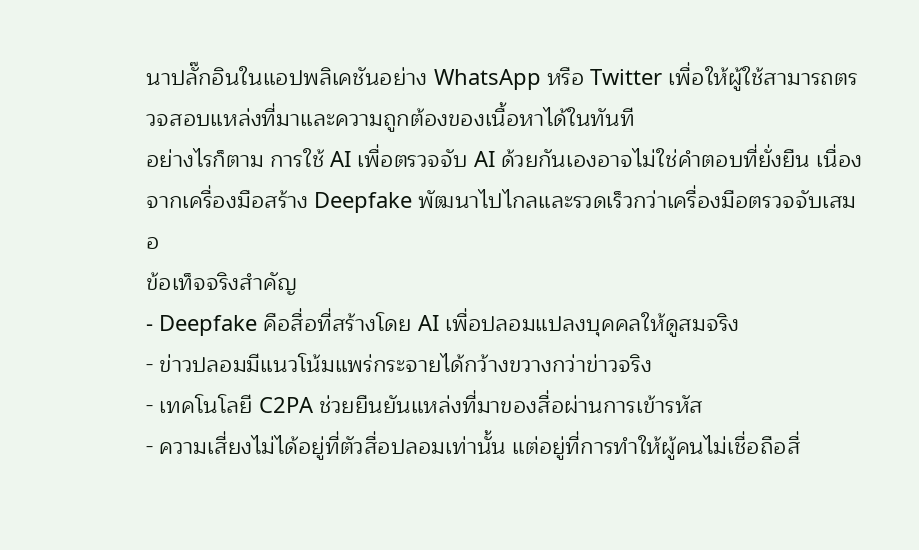นาปลั๊กอินในแอปพลิเคชันอย่าง WhatsApp หรือ Twitter เพื่อให้ผู้ใช้สามารถตรวจสอบแหล่งที่มาและความถูกต้องของเนื้อหาได้ในทันที
อย่างไรก็ตาม การใช้ AI เพื่อตรวจจับ AI ด้วยกันเองอาจไม่ใช่คำตอบที่ยั่งยืน เนื่องจากเครื่องมือสร้าง Deepfake พัฒนาไปไกลและรวดเร็วกว่าเครื่องมือตรวจจับเสมอ
ข้อเท็จจริงสำคัญ
- Deepfake คือสื่อที่สร้างโดย AI เพื่อปลอมแปลงบุคคลให้ดูสมจริง
- ข่าวปลอมมีแนวโน้มแพร่กระจายได้กว้างขวางกว่าข่าวจริง
- เทคโนโลยี C2PA ช่วยยืนยันแหล่งที่มาของสื่อผ่านการเข้ารหัส
- ความเสี่ยงไม่ได้อยู่ที่ตัวสื่อปลอมเท่านั้น แต่อยู่ที่การทำให้ผู้คนไม่เชื่อถือสื่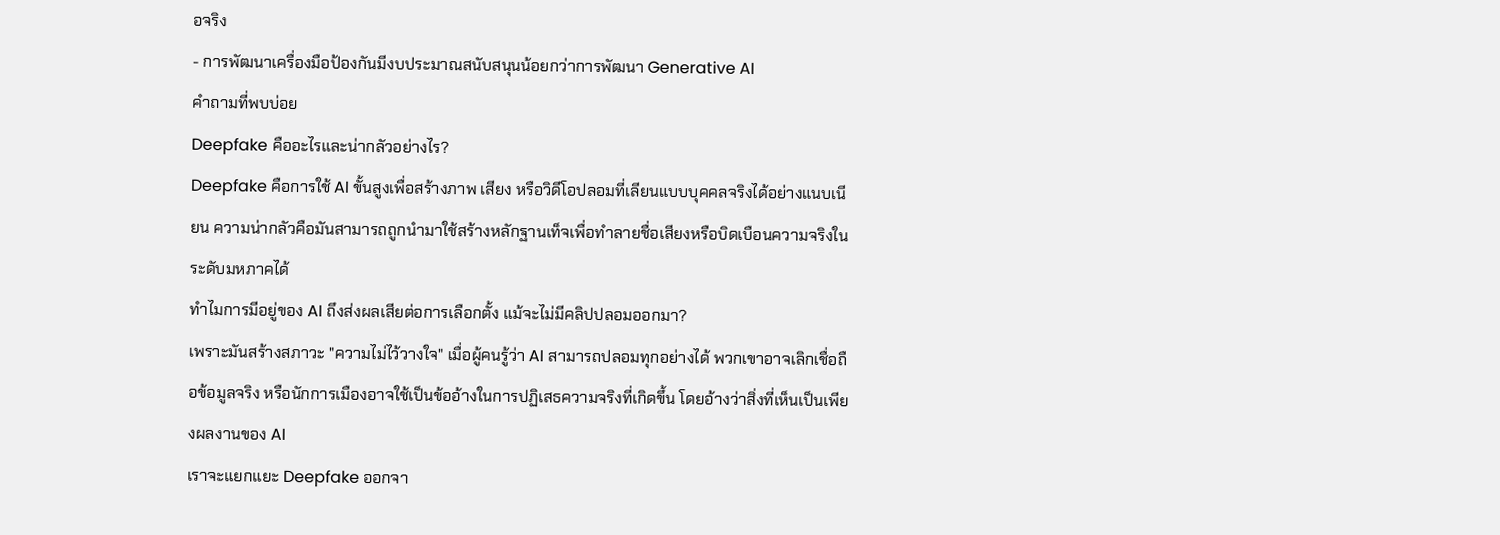อจริง
- การพัฒนาเครื่องมือป้องกันมีงบประมาณสนับสนุนน้อยกว่าการพัฒนา Generative AI
คำถามที่พบบ่อย
Deepfake คืออะไรและน่ากลัวอย่างไร?
Deepfake คือการใช้ AI ขั้นสูงเพื่อสร้างภาพ เสียง หรือวิดีโอปลอมที่เลียนแบบบุคคลจริงได้อย่างแนบเนียน ความน่ากลัวคือมันสามารถถูกนำมาใช้สร้างหลักฐานเท็จเพื่อทำลายชื่อเสียงหรือบิดเบือนความจริงในระดับมหภาคได้
ทำไมการมีอยู่ของ AI ถึงส่งผลเสียต่อการเลือกตั้ง แม้จะไม่มีคลิปปลอมออกมา?
เพราะมันสร้างสภาวะ "ความไม่ไว้วางใจ" เมื่อผู้คนรู้ว่า AI สามารถปลอมทุกอย่างได้ พวกเขาอาจเลิกเชื่อถือข้อมูลจริง หรือนักการเมืองอาจใช้เป็นข้ออ้างในการปฏิเสธความจริงที่เกิดขึ้น โดยอ้างว่าสิ่งที่เห็นเป็นเพียงผลงานของ AI
เราจะแยกแยะ Deepfake ออกจา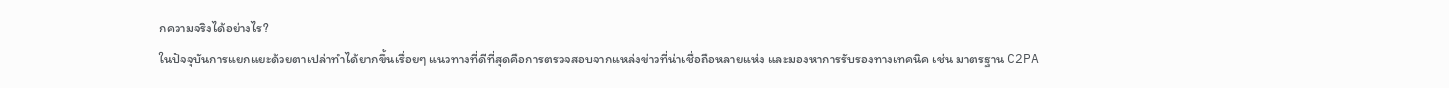กความจริงได้อย่างไร?
ในปัจจุบันการแยกแยะด้วยตาเปล่าทำได้ยากขึ้นเรื่อยๆ แนวทางที่ดีที่สุดคือการตรวจสอบจากแหล่งข่าวที่น่าเชื่อถือหลายแห่ง และมองหาการรับรองทางเทคนิค เช่น มาตรฐาน C2PA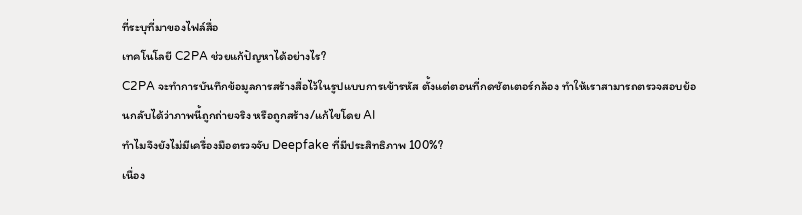ที่ระบุที่มาของไฟล์สื่อ
เทคโนโลยี C2PA ช่วยแก้ปัญหาได้อย่างไร?
C2PA จะทำการบันทึกข้อมูลการสร้างสื่อไว้ในรูปแบบการเข้ารหัส ตั้งแต่ตอนที่กดชัตเตอร์กล้อง ทำให้เราสามารถตรวจสอบย้อนกลับได้ว่าภาพนี้ถูกถ่ายจริง หรือถูกสร้าง/แก้ไขโดย AI
ทำไมจึงยังไม่มีเครื่องมือตรวจจับ Deepfake ที่มีประสิทธิภาพ 100%?
เนื่อง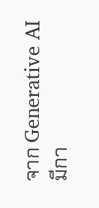จาก Generative AI มีกา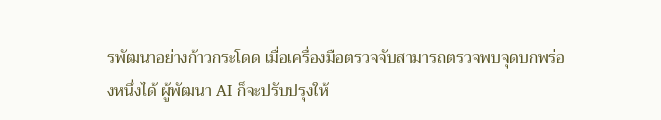รพัฒนาอย่างก้าวกระโดด เมื่อเครื่องมือตรวจจับสามารถตรวจพบจุดบกพร่องหนึ่งได้ ผู้พัฒนา AI ก็จะปรับปรุงให้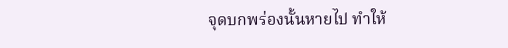จุดบกพร่องนั้นหายไป ทำให้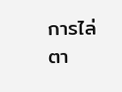การไล่ตา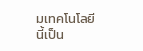มเทคโนโลยีนี้เป็น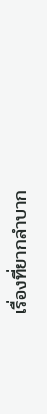เรื่องที่ยากลำบาก